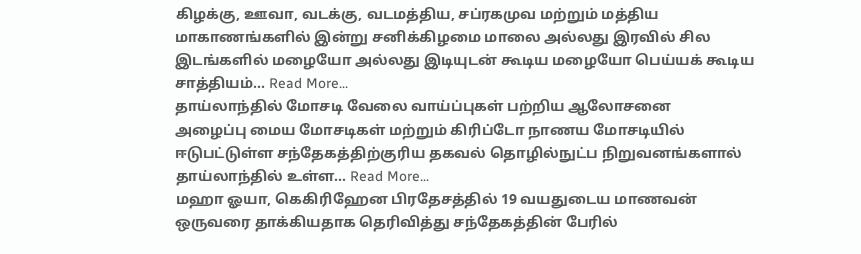கிழக்கு, ஊவா, வடக்கு, வடமத்திய, சப்ரகமுவ மற்றும் மத்திய மாகாணங்களில் இன்று சனிக்கிழமை மாலை அல்லது இரவில் சில இடங்களில் மழையோ அல்லது இடியுடன் கூடிய மழையோ பெய்யக் கூடிய சாத்தியம்… Read More...
தாய்லாந்தில் மோசடி வேலை வாய்ப்புகள் பற்றிய ஆலோசனை
அழைப்பு மைய மோசடிகள் மற்றும் கிரிப்டோ நாணய மோசடியில் ஈடுபட்டுள்ள சந்தேகத்திற்குரிய தகவல் தொழில்நுட்ப நிறுவனங்களால் தாய்லாந்தில் உள்ள… Read More...
மஹா ஓயா, கெகிரிஹேன பிரதேசத்தில் 19 வயதுடைய மாணவன் ஒருவரை தாக்கியதாக தெரிவித்து சந்தேகத்தின் பேரில்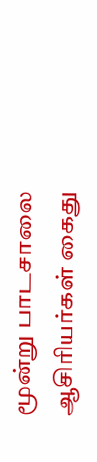மூன்று பாடசாலை ஆசிரியர்கள் கைது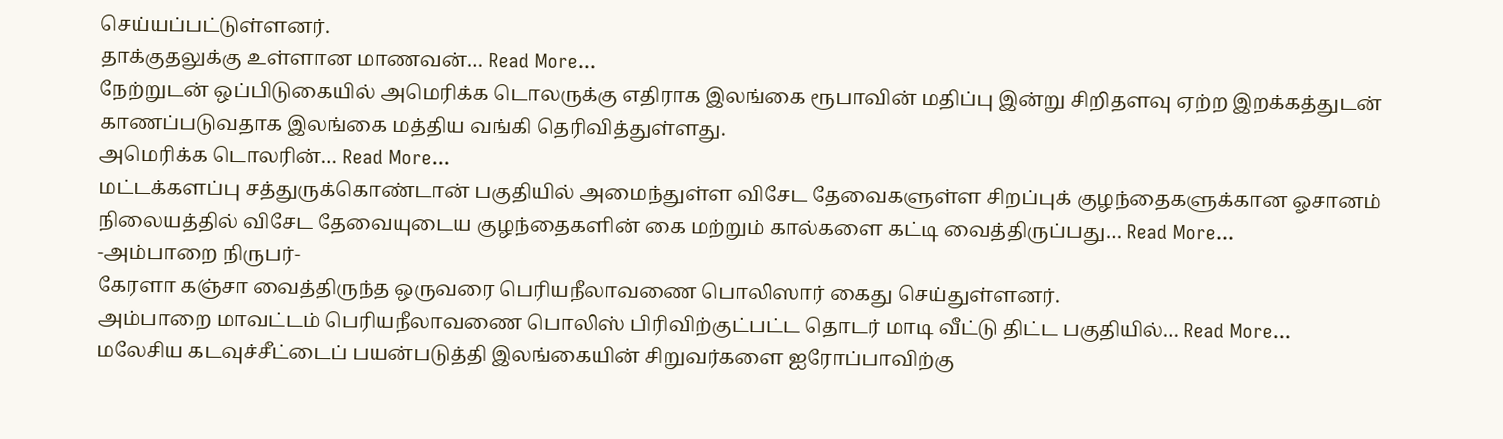செய்யப்பட்டுள்ளனர்.
தாக்குதலுக்கு உள்ளான மாணவன்… Read More...
நேற்றுடன் ஒப்பிடுகையில் அமெரிக்க டொலருக்கு எதிராக இலங்கை ரூபாவின் மதிப்பு இன்று சிறிதளவு ஏற்ற இறக்கத்துடன் காணப்படுவதாக இலங்கை மத்திய வங்கி தெரிவித்துள்ளது.
அமெரிக்க டொலரின்… Read More...
மட்டக்களப்பு சத்துருக்கொண்டான் பகுதியில் அமைந்துள்ள விசேட தேவைகளுள்ள சிறப்புக் குழந்தைகளுக்கான ஓசானம் நிலையத்தில் விசேட தேவையுடைய குழந்தைகளின் கை மற்றும் கால்களை கட்டி வைத்திருப்பது… Read More...
-அம்பாறை நிருபர்-
கேரளா கஞ்சா வைத்திருந்த ஒருவரை பெரியநீலாவணை பொலிஸார் கைது செய்துள்ளனர்.
அம்பாறை மாவட்டம் பெரியநீலாவணை பொலிஸ் பிரிவிற்குட்பட்ட தொடர் மாடி வீட்டு திட்ட பகுதியில்… Read More...
மலேசிய கடவுச்சீட்டைப் பயன்படுத்தி இலங்கையின் சிறுவர்களை ஐரோப்பாவிற்கு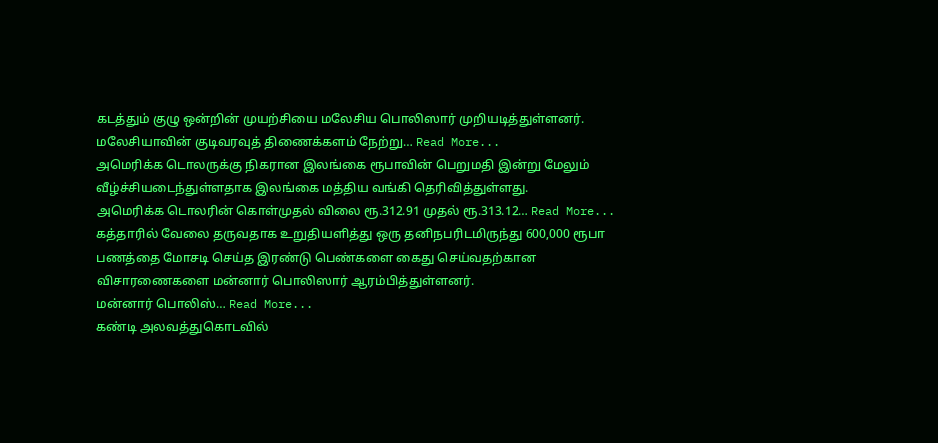கடத்தும் குழு ஒன்றின் முயற்சியை மலேசிய பொலிஸார் முறியடித்துள்ளனர்.
மலேசியாவின் குடிவரவுத் திணைக்களம் நேற்று… Read More...
அமெரிக்க டொலருக்கு நிகரான இலங்கை ரூபாவின் பெறுமதி இன்று மேலும் வீழ்ச்சியடைந்துள்ளதாக இலங்கை மத்திய வங்கி தெரிவித்துள்ளது.
அமெரிக்க டொலரின் கொள்முதல் விலை ரூ.312.91 முதல் ரூ.313.12… Read More...
கத்தாரில் வேலை தருவதாக உறுதியளித்து ஒரு தனிநபரிடமிருந்து 600,000 ரூபா பணத்தை மோசடி செய்த இரண்டு பெண்களை கைது செய்வதற்கான விசாரணைகளை மன்னார் பொலிஸார் ஆரம்பித்துள்ளனர்.
மன்னார் பொலிஸ்… Read More...
கண்டி அலவத்துகொடவில்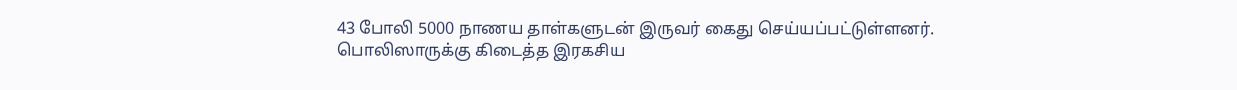43 போலி 5000 நாணய தாள்களுடன் இருவர் கைது செய்யப்பட்டுள்ளனர்.
பொலிஸாருக்கு கிடைத்த இரகசிய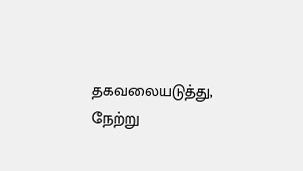தகவலையடுத்து, நேற்று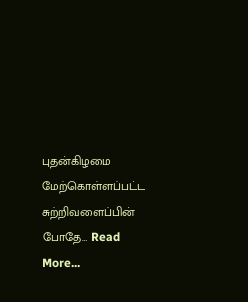புதன்கிழமை மேற்கொள்ளப்பட்ட சுற்றிவளைப்பின் போதே… Read More...